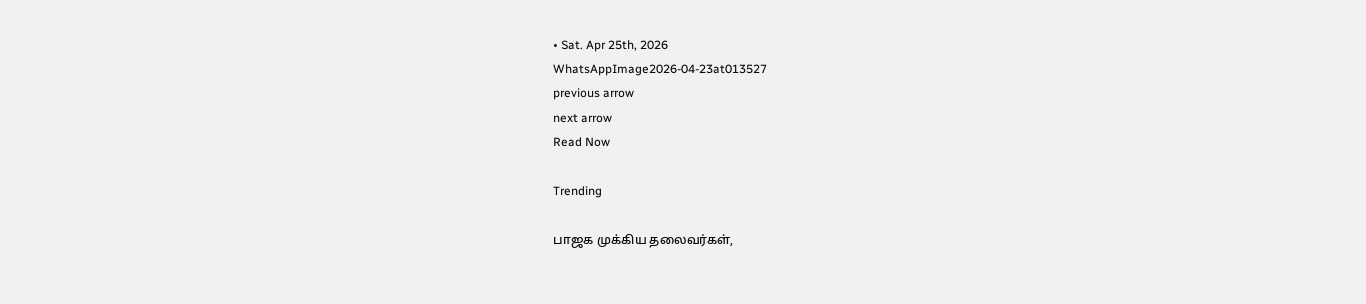• Sat. Apr 25th, 2026
WhatsAppImage2026-04-23at013527
previous arrow
next arrow
Read Now

Trending

பாஜக முக்கிய தலைவர்கள்,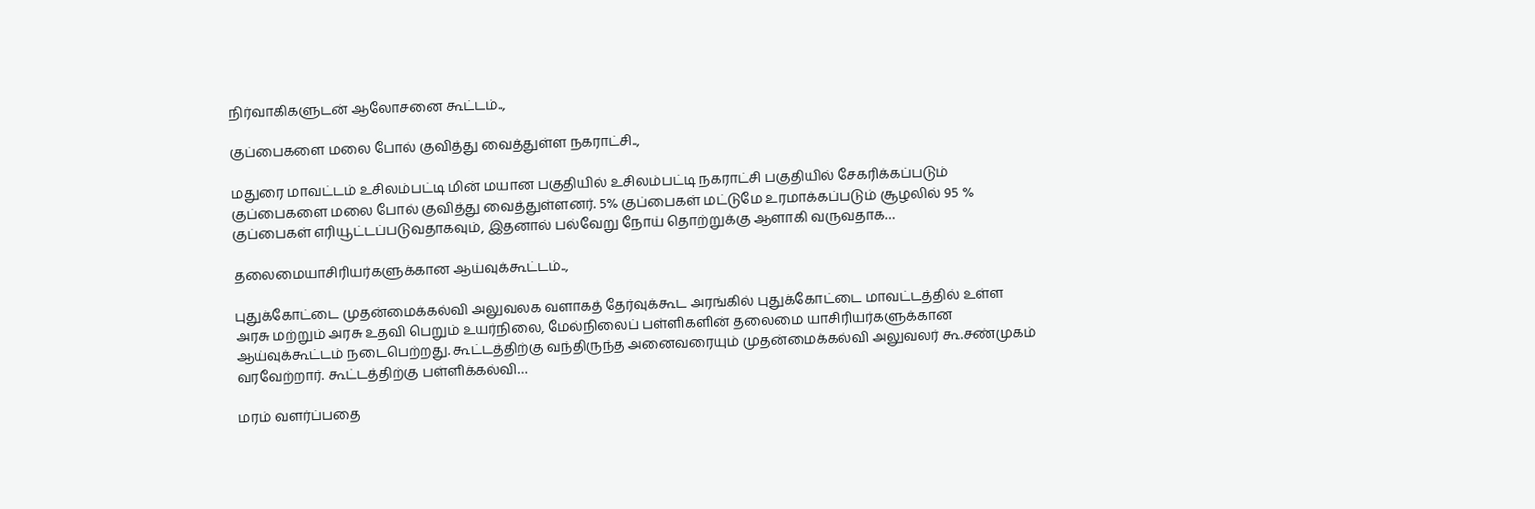நிர்வாகிகளுடன் ஆலோசனை கூட்டம்..,

குப்பைகளை மலை போல் குவித்து வைத்துள்ள நகராட்சி..,

மதுரை மாவட்டம் உசிலம்பட்டி மின் மயான பகுதியில் உசிலம்பட்டி நகராட்சி பகுதியில் சேகரிக்கப்படும் குப்பைகளை மலை போல் குவித்து வைத்துள்ளனர். 5% குப்பைகள் மட்டுமே உரமாக்கப்படும் சூழலில் 95 % குப்பைகள் எரியூட்டப்படுவதாகவும், இதனால் பல்வேறு நோய் தொற்றுக்கு ஆளாகி வருவதாக…

தலைமையாசிரியர்களுக்கான ஆய்வுக்கூட்டம்..,

புதுக்கோட்டை முதன்மைக்கல்வி அலுவலக வளாகத் தேர்வுக்கூட அரங்கில் புதுக்கோட்டை மாவட்டத்தில் உள்ள அரசு மற்றும் அரசு உதவி பெறும் உயர்நிலை, மேல்நிலைப் பள்ளிகளின் தலைமை யாசிரியர்களுக்கான ஆய்வுக்கூட்டம் நடைபெற்றது. கூட்டத்திற்கு வந்திருந்த அனைவரையும் முதன்மைக்கல்வி அலுவலர் கூ.சண்முகம் வரவேற்றார். கூட்டத்திற்கு பள்ளிக்கல்வி…

மரம் வளர்ப்பதை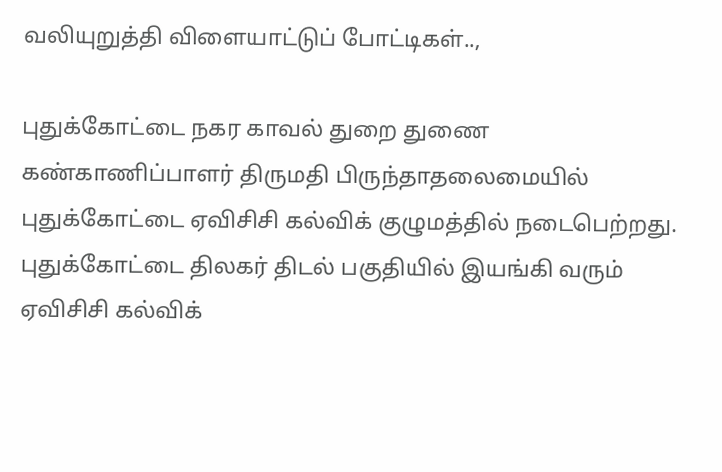வலியுறுத்தி விளையாட்டுப் போட்டிகள்..,

புதுக்கோட்டை நகர காவல் துறை துணை கண்காணிப்பாளர் திருமதி பிருந்தாதலைமையில் புதுக்கோட்டை ஏவிசிசி கல்விக் குழுமத்தில் நடைபெற்றது. புதுக்கோட்டை திலகர் திடல் பகுதியில் இயங்கி வரும் ஏவிசிசி கல்விக்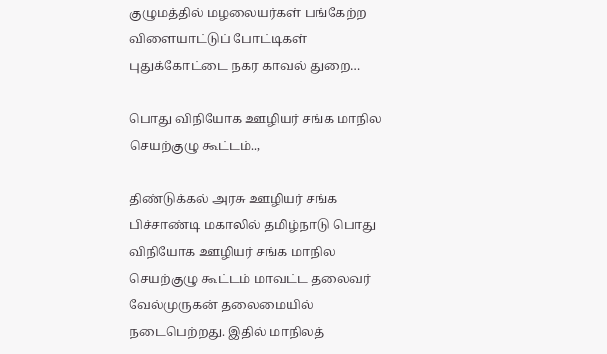குழுமத்தில் மழலையர்கள் பங்கேற்ற விளையாட்டுப் போட்டிகள் புதுக்கோட்டை நகர காவல் துறை…

பொது விநியோக ஊழியர் சங்க மாநில செயற்குழு கூட்டம்..,

திண்டுக்கல் அரசு ஊழியர் சங்க பிச்சாண்டி மகாலில் தமிழ்நாடு பொது விநியோக ஊழியர் சங்க மாநில செயற்குழு கூட்டம் மாவட்ட தலைவர் வேல்முருகன் தலைமையில் நடைபெற்றது. இதில் மாநிலத்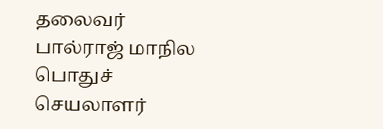தலைவர் பால்ராஜ் மாநில பொதுச் செயலாளர்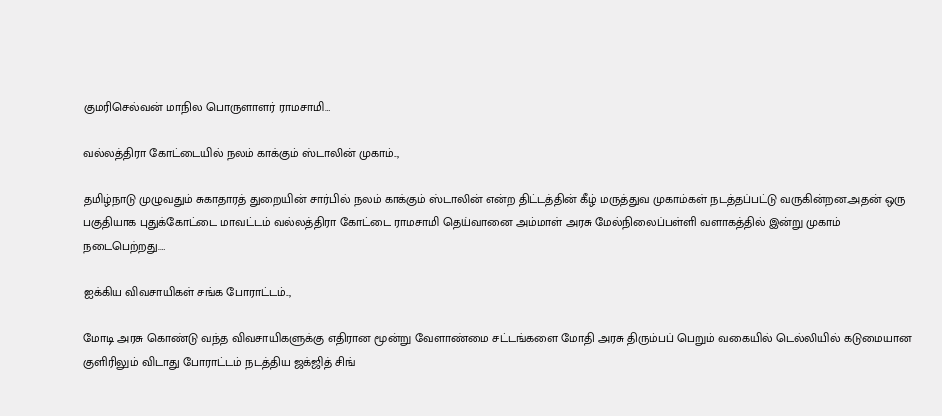குமரிசெல்வன் மாநில பொருளாளர் ராமசாமி…

வல்லத்திரா கோட்டையில் நலம் காக்கும் ஸ்டாலின் முகாம்..,

தமிழ்நாடு முழுவதும் சுகாதாரத் துறையின் சார்பில் நலம் காக்கும் ஸ்டாலின் என்ற திட்டத்தின் கீழ் மருத்துவ முகாம்கள் நடத்தப்பட்டு வருகின்றன.அதன் ஒரு பகுதியாக புதுக்கோட்டை மாவட்டம் வல்லத்திரா கோட்டை ராமசாமி தெய்வானை அம்மாள் அரசு மேல்நிலைப்பள்ளி வளாகத்தில் இன்று முகாம் நடைபெற்றது.…

ஐக்கிய விவசாயிகள் சங்க போராட்டம்..,

மோடி அரசு கொண்டு வந்த விவசாயிகளுக்கு எதிரான மூன்று வேளாண்மை சட்டங்களை மோதி அரசு திரும்பப் பெறும் வகையில் டெல்லியில் கடுமையான குளிரிலும் விடாது போராட்டம் நடத்திய ஜக்ஜித் சிங்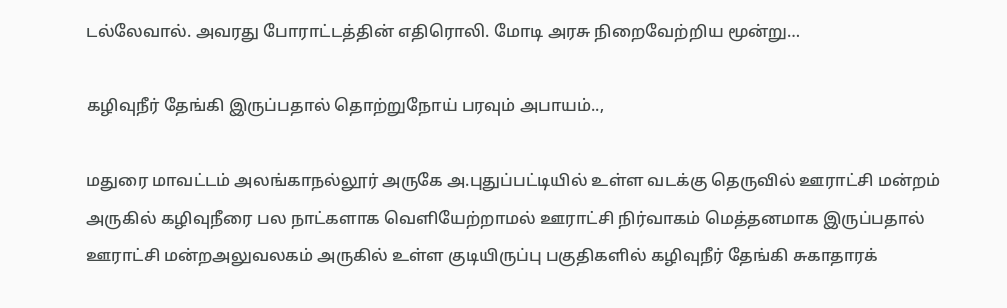டல்லேவால். அவரது போராட்டத்தின் எதிரொலி. மோடி அரசு நிறைவேற்றிய மூன்று…

கழிவுநீர் தேங்கி இருப்பதால் தொற்றுநோய் பரவும் அபாயம்..,

மதுரை மாவட்டம் அலங்காநல்லூர் அருகே அ.புதுப்பட்டியில் உள்ள வடக்கு தெருவில் ஊராட்சி மன்றம் அருகில் கழிவுநீரை பல நாட்களாக வெளியேற்றாமல் ஊராட்சி நிர்வாகம் மெத்தனமாக இருப்பதால் ஊராட்சி மன்றஅலுவலகம் அருகில் உள்ள குடியிருப்பு பகுதிகளில் கழிவுநீர் தேங்கி சுகாதாரக்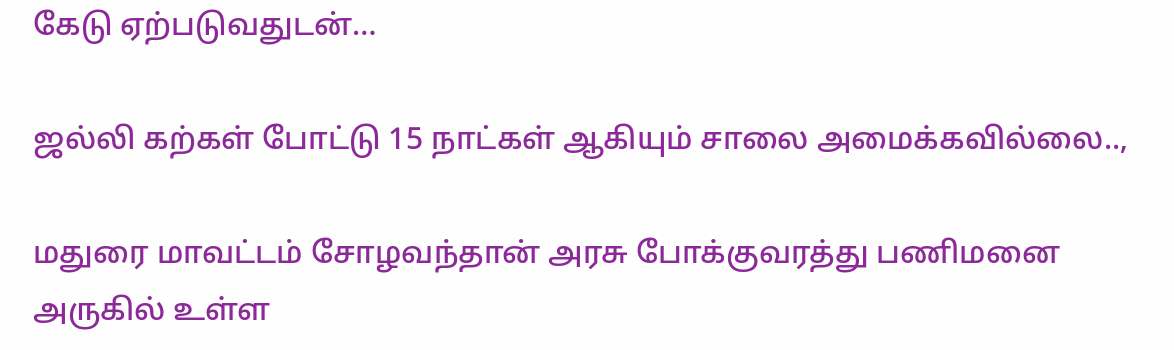கேடு ஏற்படுவதுடன்…

ஜல்லி கற்கள் போட்டு 15 நாட்கள் ஆகியும் சாலை அமைக்கவில்லை..,

மதுரை மாவட்டம் சோழவந்தான் அரசு போக்குவரத்து பணிமனை அருகில் உள்ள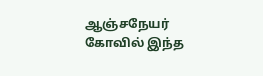ஆஞ்சநேயர் கோவில் இந்த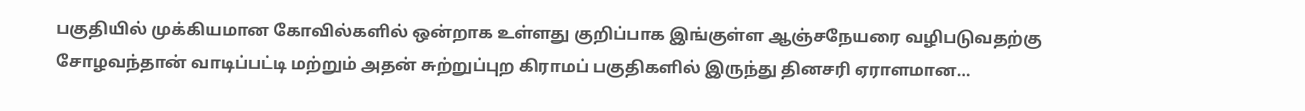பகுதியில் முக்கியமான கோவில்களில் ஒன்றாக உள்ளது குறிப்பாக இங்குள்ள ஆஞ்சநேயரை வழிபடுவதற்கு சோழவந்தான் வாடிப்பட்டி மற்றும் அதன் சுற்றுப்புற கிராமப் பகுதிகளில் இருந்து தினசரி ஏராளமான…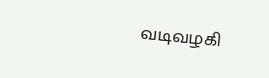வடிவழகி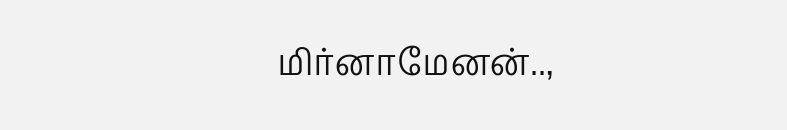மிர்னாமேனன்..,